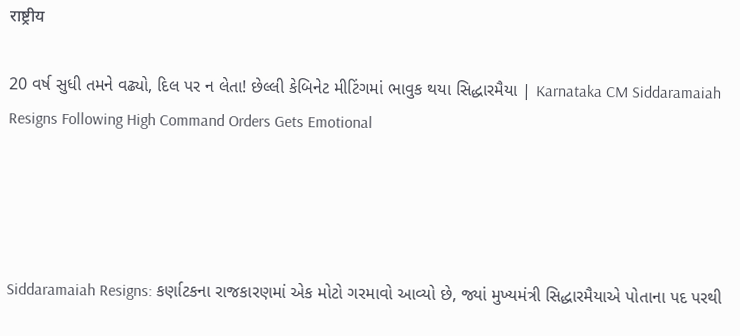राष्ट्रीय

20 વર્ષ સુધી તમને વઢ્યો, દિલ પર ન લેતા! છેલ્લી કેબિનેટ મીટિંગમાં ભાવુક થયા સિદ્ધારમૈયા | Karnataka CM Siddaramaiah Resigns Following High Command Orders Gets Emotional




Siddaramaiah Resigns: કર્ણાટકના રાજકારણમાં એક મોટો ગરમાવો આવ્યો છે, જ્યાં મુખ્યમંત્રી સિદ્ધારમૈયાએ પોતાના પદ પરથી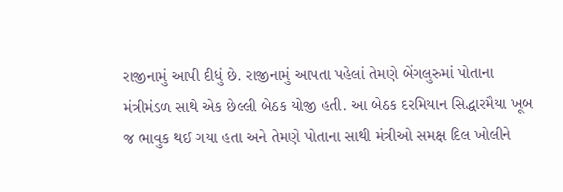રાજીનામું આપી દીધું છે. રાજીનામું આપતા પહેલાં તેમણે બેંગલુરુમાં પોતાના મંત્રીમંડળ સાથે એક છેલ્લી બેઠક યોજી હતી. આ બેઠક દરમિયાન સિદ્ધારમૈયા ખૂબ જ ભાવુક થઈ ગયા હતા અને તેમણે પોતાના સાથી મંત્રીઓ સમક્ષ દિલ ખોલીને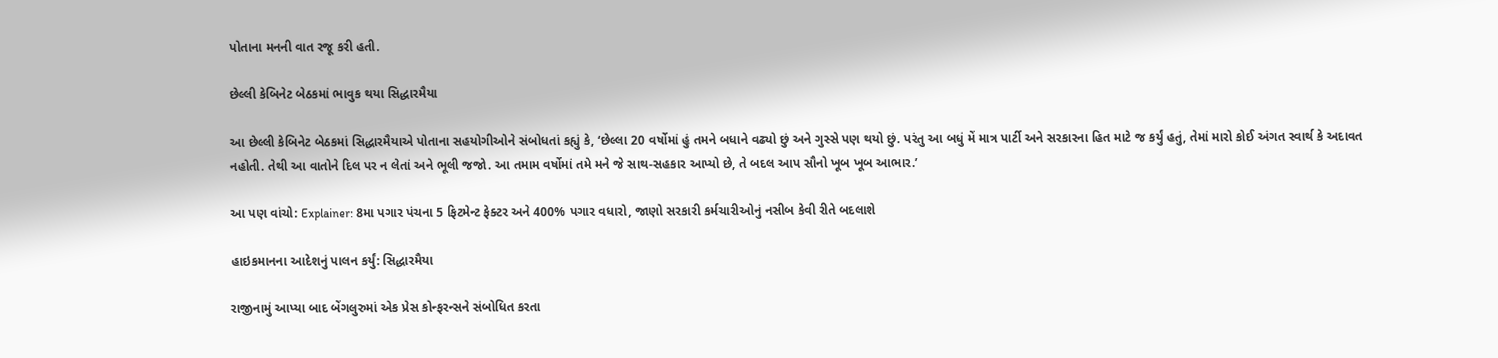પોતાના મનની વાત રજૂ કરી હતી.

છેલ્લી કેબિનેટ બેઠકમાં ભાવુક થયા સિદ્ધારમૈયા

આ છેલ્લી કેબિનેટ બેઠકમાં સિદ્ધારમૈયાએ પોતાના સહયોગીઓને સંબોધતાં કહ્યું કે, ‘છેલ્લા 20 વર્ષોમાં હું તમને બધાને વઢ્યો છું અને ગુસ્સે પણ થયો છું. પરંતુ આ બધું મેં માત્ર પાર્ટી અને સરકારના હિત માટે જ કર્યું હતું, તેમાં મારો કોઈ અંગત સ્વાર્થ કે અદાવત નહોતી. તેથી આ વાતોને દિલ પર ન લેતાં અને ભૂલી જજો. આ તમામ વર્ષોમાં તમે મને જે સાથ-સહકાર આપ્યો છે, તે બદલ આપ સૌનો ખૂબ ખૂબ આભાર.’

આ પણ વાંચો: Explainer: 8મા પગાર પંચના 5 ફિટમેન્ટ ફેક્ટર અને 400% પગાર વધારો, જાણો સરકારી કર્મચારીઓનું નસીબ કેવી રીતે બદલાશે

હાઇકમાનના આદેશનું પાલન કર્યું: સિદ્ધારમૈયા

રાજીનામું આપ્યા બાદ બેંગલુરુમાં એક પ્રેસ કોન્ફરન્સને સંબોધિત કરતા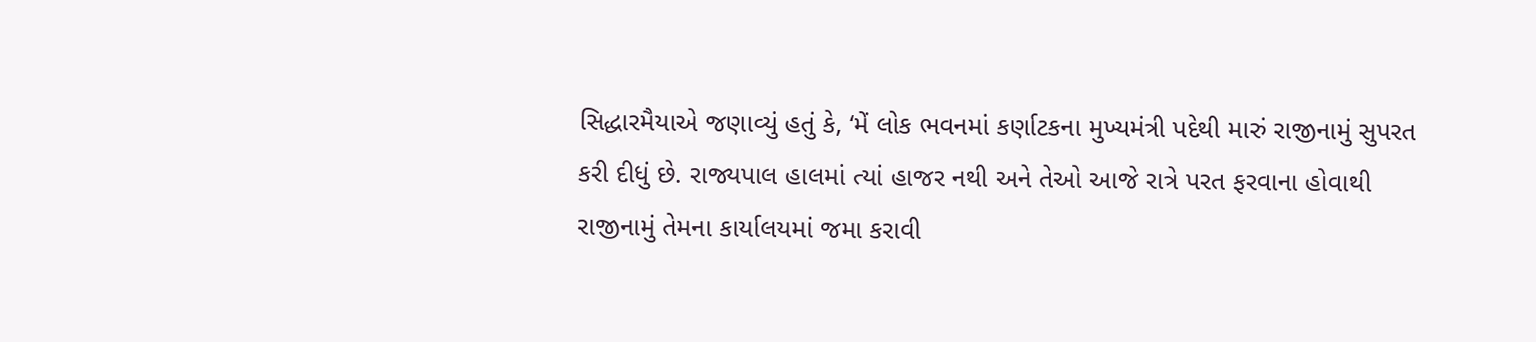સિદ્ધારમૈયાએ જણાવ્યું હતું કે, ‘મેં લોક ભવનમાં કર્ણાટકના મુખ્યમંત્રી પદેથી મારું રાજીનામું સુપરત કરી દીધું છે. રાજ્યપાલ હાલમાં ત્યાં હાજર નથી અને તેઓ આજે રાત્રે પરત ફરવાના હોવાથી રાજીનામું તેમના કાર્યાલયમાં જમા કરાવી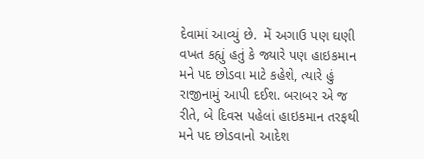દેવામાં આવ્યું છે.  મેં અગાઉ પણ ઘણી વખત કહ્યું હતું કે જ્યારે પણ હાઇકમાન મને પદ છોડવા માટે કહેશે, ત્યારે હું રાજીનામું આપી દઈશ. બરાબર એ જ રીતે, બે દિવસ પહેલાં હાઇકમાન તરફથી મને પદ છોડવાનો આદેશ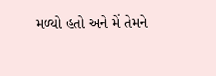મળ્યો હતો અને મેં તેમને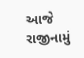આજે રાજીનામું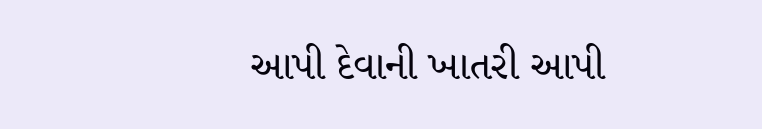આપી દેવાની ખાતરી આપી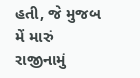હતી, જે મુજબ મેં મારું રાજીનામું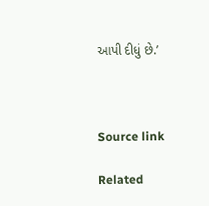આપી દીધું છે.’



Source link

Related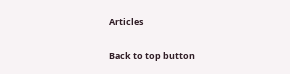Articles

Back to top button